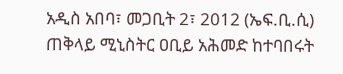አዲስ አበባ፣ መጋቢት 2፣ 2012 (ኤፍ.ቢ.ሲ) ጠቅላይ ሚኒስትር ዐቢይ አሕመድ ከተባበሩት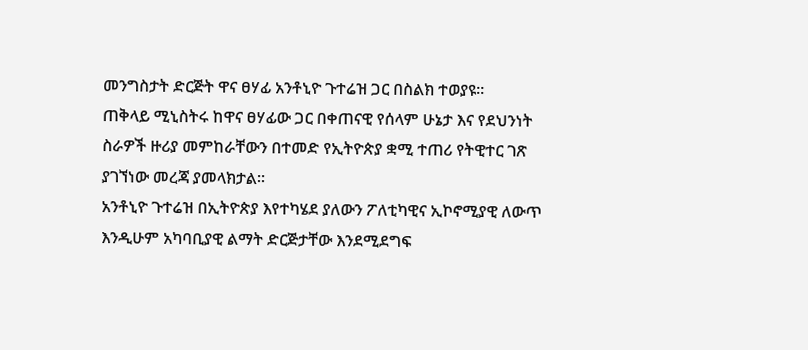መንግስታት ድርጅት ዋና ፀሃፊ አንቶኒዮ ጉተሬዝ ጋር በስልክ ተወያዩ።
ጠቅላይ ሚኒስትሩ ከዋና ፀሃፊው ጋር በቀጠናዊ የሰላም ሁኔታ እና የደህንነት ስራዎች ዙሪያ መምከራቸውን በተመድ የኢትዮጵያ ቋሚ ተጠሪ የትዊተር ገጽ ያገኘነው መረጃ ያመላክታል።
አንቶኒዮ ጉተሬዝ በኢትዮጵያ እየተካሄደ ያለውን ፖለቲካዊና ኢኮኖሚያዊ ለውጥ እንዲሁም አካባቢያዊ ልማት ድርጅታቸው እንደሚደግፍ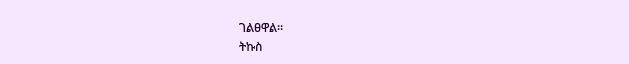ገልፀዋል።
ትኩስ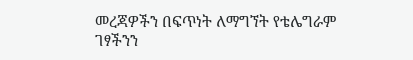መረጃዎችን በፍጥነት ለማግኘት የቴሌግራም ገፃችንን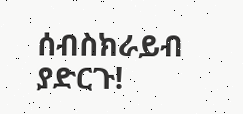ሰብስክራይብ ያድርጉ!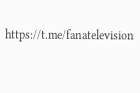https://t.me/fanatelevision